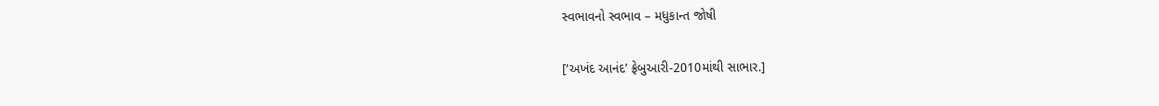સ્વભાવનો સ્વભાવ – મધુકાન્ત જોષી

[‘અખંદ આનંદ’ ફ્રેબુઆરી-2010માંથી સાભાર.]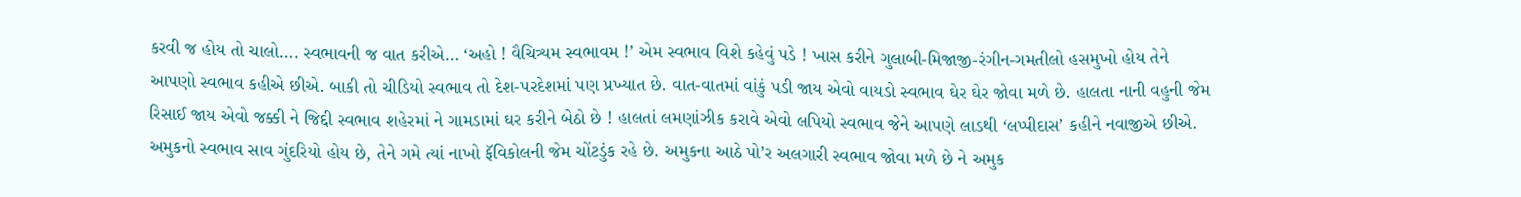કરવી જ હોય તો ચાલો…. સ્વભાવની જ વાત કરીએ… ‘અહો ! વૈચિત્ર્યમ સ્વભાવમ !’ એમ સ્વભાવ વિશે કહેવું પડે ! ખાસ કરીને ગુલાબી-મિજાજી-રંગીન-ગમતીલો હસમુખો હોય તેને આપણો સ્વભાવ કહીએ છીએ. બાકી તો ચીડિયો સ્વભાવ તો દેશ-પરદેશમાં પણ પ્રખ્યાત છે. વાત-વાતમાં વાંકું પડી જાય એવો વાયડો સ્વભાવ ઘેર ઘેર જોવા મળે છે. હાલતા નાની વહુની જેમ રિસાઈ જાય એવો જક્કી ને જિદ્દી સ્વભાવ શહેરમાં ને ગામડામાં ઘર કરીને બેઠો છે ! હાલતાં લમણાંઝીક કરાવે એવો લપિયો સ્વભાવ જેને આપણે લાડથી ‘લપ્પીદાસ’ કહીને નવાજીએ છીએ. અમુકનો સ્વભાવ સાવ ગુંદરિયો હોય છે, તેને ગમે ત્યાં નાખો ફૅવિકોલની જેમ ચોંટડુંક રહે છે. અમુકના આઠે પો’ર અલગારી સ્વભાવ જોવા મળે છે ને અમુક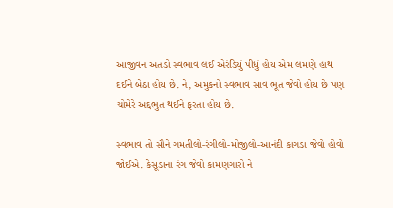આજીવન અતડો સ્વભાવ લઈ એરંડિયું પીધું હોય એમ લમણે હાથ દઈને બેઠા હોય છે. ને, અમુકનો સ્વભાવ સાવ ભૂત જેવો હોય છે પણ ચોમેરે અદ્દભુત થઈને ફરતા હોય છે.

સ્વભાવ તો સૌને ગમતીલો-રંગીલો-મોજીલો-આનંદી કાગડા જેવો હોવો જોઈએ. કેસૂડાના રંગ જેવો કામણગારો ને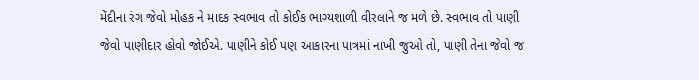મેંદીના રંગ જેવો મોહક ને માદક સ્વભાવ તો કોઈક ભાગ્યશાળી વીરલાને જ મળે છે. સ્વભાવ તો પાણી જેવો પાણીદાર હોવો જોઈએ. પાણીને કોઈ પણ આકારના પાત્રમાં નાખી જુઓ તો, પાણી તેના જેવો જ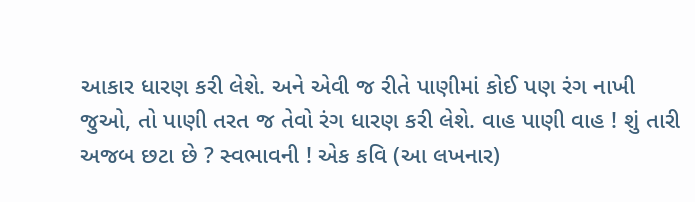આકાર ધારણ કરી લેશે. અને એવી જ રીતે પાણીમાં કોઈ પણ રંગ નાખી જુઓ, તો પાણી તરત જ તેવો રંગ ધારણ કરી લેશે. વાહ પાણી વાહ ! શું તારી અજબ છટા છે ? સ્વભાવની ! એક કવિ (આ લખનાર)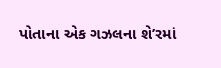પોતાના એક ગઝલના શે’રમાં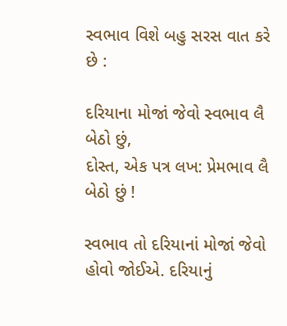સ્વભાવ વિશે બહુ સરસ વાત કરે છે :

દરિયાના મોજાં જેવો સ્વભાવ લૈ બેઠો છું,
દોસ્ત, એક પત્ર લખ: પ્રેમભાવ લૈ બેઠો છું !

સ્વભાવ તો દરિયાનાં મોજાં જેવો હોવો જોઈએ. દરિયાનું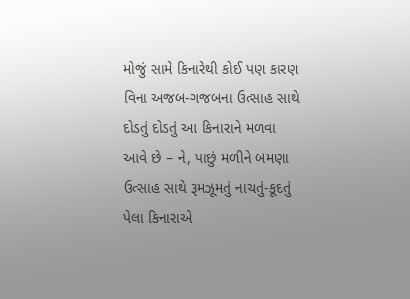મોજું સામે કિનારેથી કોઈ પણ કારણ વિના અજબ-ગજબના ઉત્સાહ સાથે દોડતું દોડતું આ કિનારાને મળવા આવે છે – ને, પાછું મળીને બમણા ઉત્સાહ સાથે રૂમઝૂમતું નાચતું-કૂદતું પેલા કિનારાએ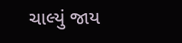ચાલ્યું જાય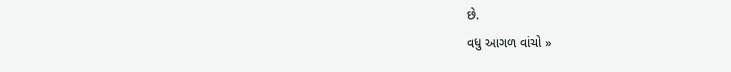છે.
વધુ આગળ વાંચો »